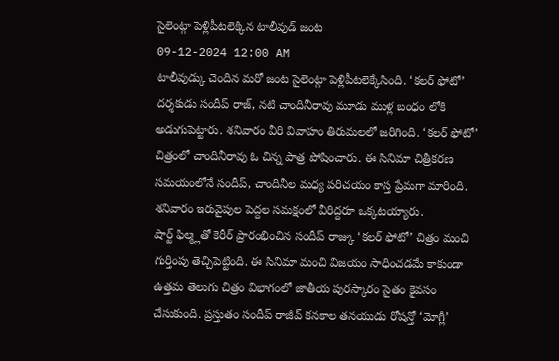సైలెంట్గా పెళ్లిపీటలెక్కిన టాలీవుడ్ జంట
09-12-2024 12:00 AM
టాలీవుడ్కు చెందిన మరో జంట సైలెంట్గా పెళ్లిపీటలెక్కేసింది. ‘కలర్ ఫోటో’ దర్శకుడు సందీప్ రాజ్, నటి చాందినీరావు మూడు ముళ్ల బంధం లోకి అడుగుపెట్టారు. శనివారం వీరి వివాహం తిరుమలలో జరిగింది. ‘కలర్ ఫోటో’ చిత్రంలో చాందినీరావు ఓ చిన్న పాత్ర పోషించారు. ఈ సినిమా చిత్రీకరణ సమయంలోనే సందీప్, చాందినీల మధ్య పరిచయం కాస్త ప్రేమగా మారింది. శనివారం ఇరువైపుల పెద్దల సమక్షంలో వీరిద్దరూ ఒక్కటయ్యారు.
షార్ట్ ఫిల్మ్లతో కెరీర్ ప్రారంభించిన సందీప్ రాజ్కు ‘కలర్ ఫోటో’ చిత్రం మంచి గుర్తింపు తెచ్చిపెట్టింది. ఈ సినిమా మంచి విజయం సాధించడమే కాకుండా ఉత్తమ తెలుగు చిత్రం విభాగంలో జాతీయ పురస్కారం సైతం కైవసం చేసుకుంది. ప్రస్తుతం సందీప్ రాజీవ్ కనకాల తనయుడు రోషన్తో ‘మోగ్లీ’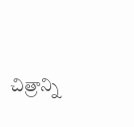చిత్రాన్ని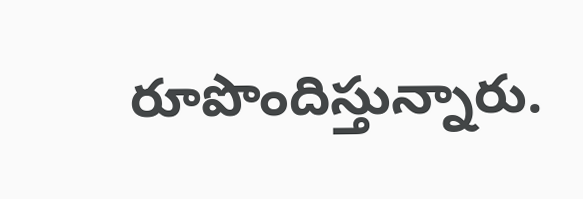రూపొందిస్తున్నారు.